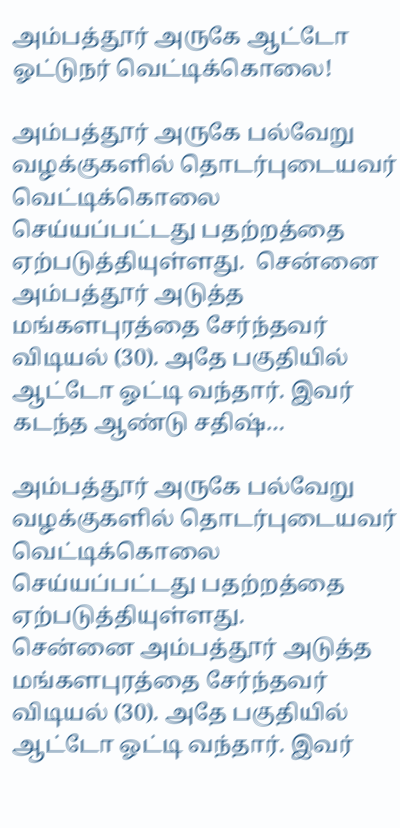அம்பத்தூர் அருகே ஆட்டோ ஓட்டுநர் வெட்டிக்கொலை!

அம்பத்தூர் அருகே பல்வேறு வழக்குகளில் தொடர்புடையவர் வெட்டிக்கொலை செய்யப்பட்டது பதற்றத்தை ஏற்படுத்தியுள்ளது.  சென்னை அம்பத்தூர் அடுத்த மங்களபுரத்தை சேர்ந்தவர் விடியல் (30). அதே பகுதியில் ஆட்டோ ஓட்டி வந்தார். இவர் கடந்த ஆண்டு சதிஷ்…

அம்பத்தூர் அருகே பல்வேறு வழக்குகளில் தொடர்புடையவர் வெட்டிக்கொலை செய்யப்பட்டது பதற்றத்தை ஏற்படுத்தியுள்ளது.
சென்னை அம்பத்தூர் அடுத்த மங்களபுரத்தை சேர்ந்தவர் விடியல் (30). அதே பகுதியில்
ஆட்டோ ஓட்டி வந்தார். இவர்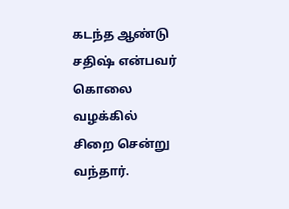கடந்த ஆண்டு சதிஷ் என்பவர் கொலை  வழக்கில்
சிறை சென்று வந்தார்.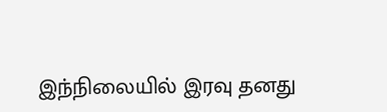இந்நிலையில் இரவு தனது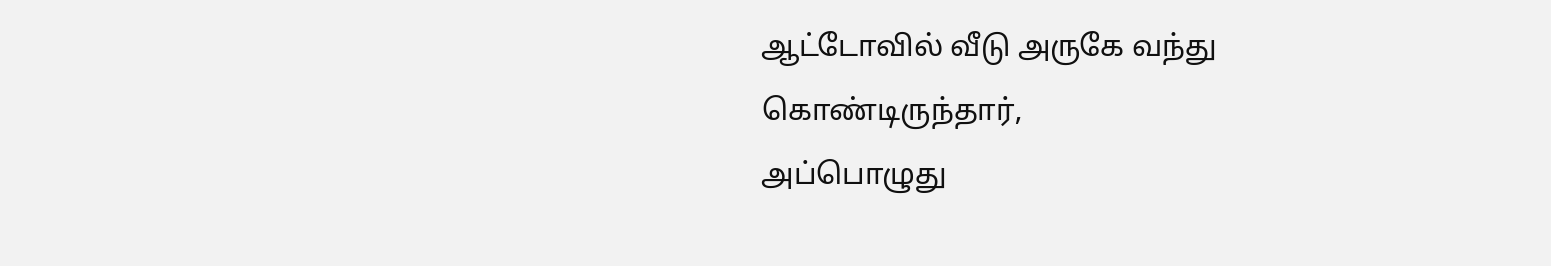ஆட்டோவில் வீடு அருகே வந்து
கொண்டிருந்தார்,
அப்பொழுது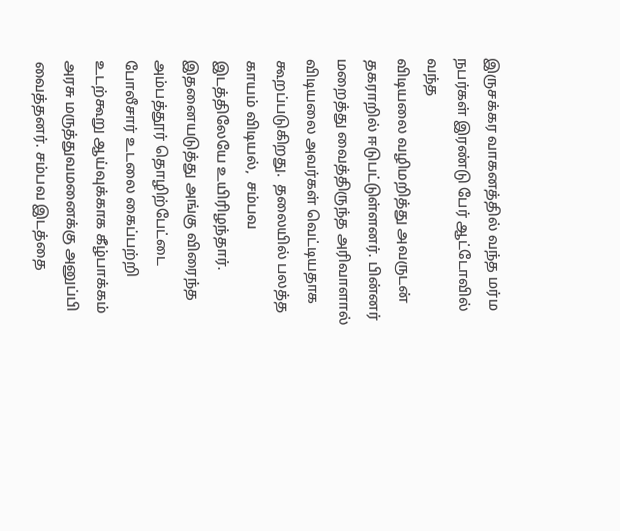இருசக்கர வாகனத்தில் வந்த மர்ம நபர்கள் இரண்டு பேர் ஆட்டோவில் வந்த
விடியலை வழிமறித்து அவருடன் தகராறில் ஈடுபட்டுள்ளனர். பின்னர் மறைத்து வைத்திருந்த அரிவாளால் விடியலை அவர்கள் வெட்டியதாக கூறப்படுகிறது.  தலையில் பலத்த காயம் விடியல்,  சம்பவ இடத்திலேயே உயிரிழந்தார்.
இதனையடுத்து அங்கு விரைந்த அம்பத்தூர் தொழிற்பேட்டை போலீசார் உடலை கைப்பற்றி உடற்கூறு ஆய்வுக்காக கீழ்பாக்கம் அரசு மருத்துவமனைக்கு அனுப்பி வைத்தனர். சம்பவ இடத்தை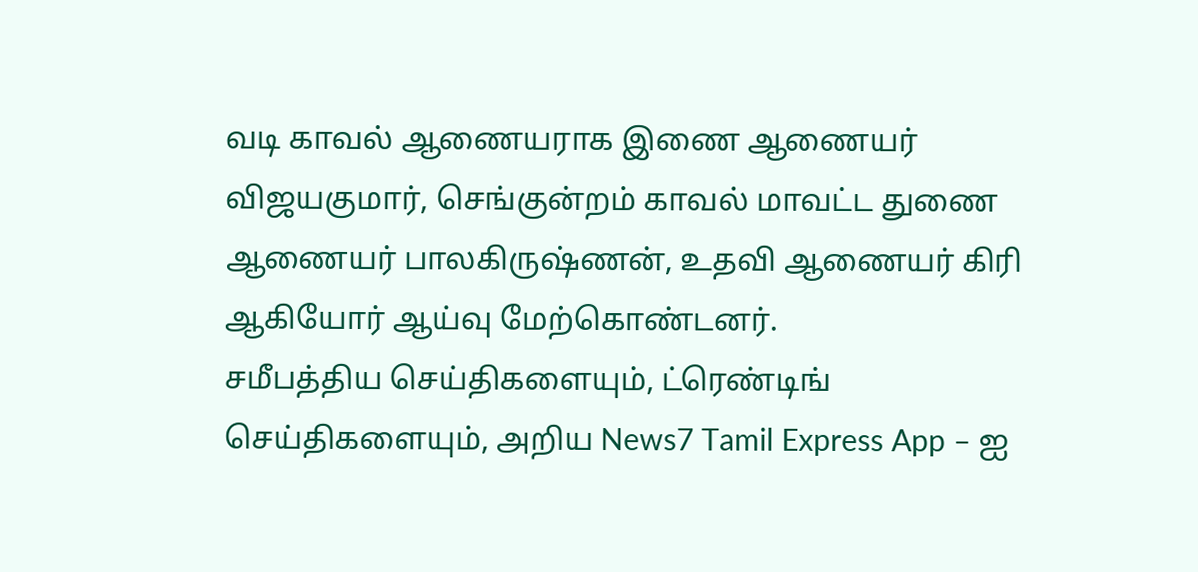வடி காவல் ஆணையராக இணை ஆணையர் விஜயகுமார், செங்குன்றம் காவல் மாவட்ட துணை ஆணையர் பாலகிருஷ்ணன், உதவி ஆணையர் கிரி ஆகியோர் ஆய்வு மேற்கொண்டனர்.
சமீபத்திய செய்திகளையும், ட்ரெண்டிங் செய்திகளையும், அறிய News7 Tamil Express App – ஐ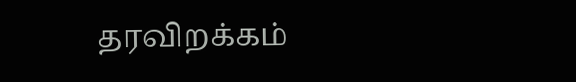தரவிறக்கம்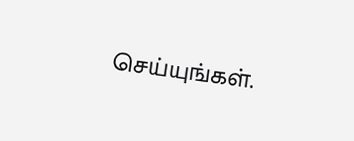செய்யுங்கள்.